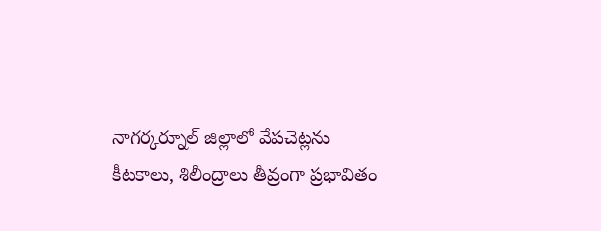నాగర్కర్నూల్ జిల్లాలో వేపచెట్లను కీటకాలు, శిలీంద్రాలు తీవ్రంగా ప్రభావితం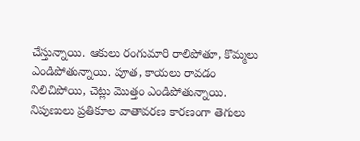చేస్తున్నాయి. ఆకులు రంగుమారి రాలిపోతూ, కొమ్మలు ఎండిపోతున్నాయి. పూత, కాయలు రావడం నిలిచిపోయి, చెట్లు మొత్తం ఎండిపోతున్నాయి. నిపుణులు ప్రతికూల వాతావరణ కారణంగా తెగులు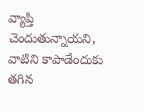వ్యాప్తి చెందుతున్నాయని, వాటిని కాపాడేందుకు తగిన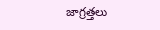జాగ్రత్తలు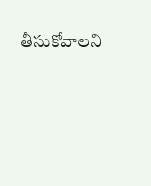తీసుకోవాలని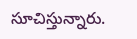సూచిస్తున్నారు.